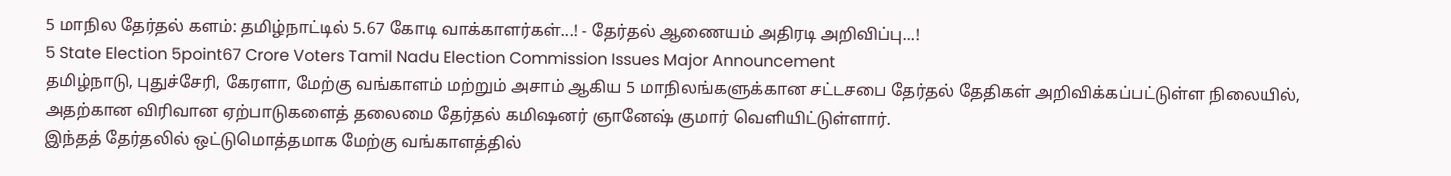5 மாநில தேர்தல் களம்: தமிழ்நாட்டில் 5.67 கோடி வாக்காளர்கள்...! - தேர்தல் ஆணையம் அதிரடி அறிவிப்பு...!
5 State Election 5point67 Crore Voters Tamil Nadu Election Commission Issues Major Announcement
தமிழ்நாடு, புதுச்சேரி, கேரளா, மேற்கு வங்காளம் மற்றும் அசாம் ஆகிய 5 மாநிலங்களுக்கான சட்டசபை தேர்தல் தேதிகள் அறிவிக்கப்பட்டுள்ள நிலையில், அதற்கான விரிவான ஏற்பாடுகளைத் தலைமை தேர்தல் கமிஷனர் ஞானேஷ் குமார் வெளியிட்டுள்ளார்.
இந்தத் தேர்தலில் ஒட்டுமொத்தமாக மேற்கு வங்காளத்தில்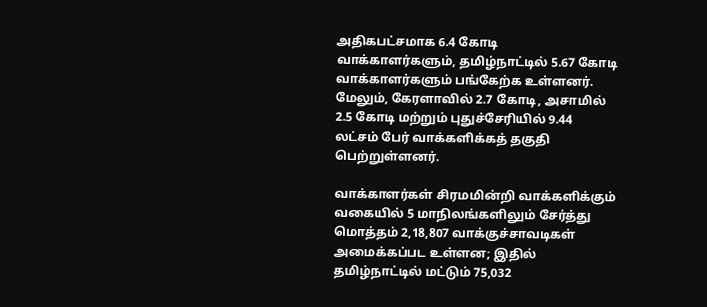அதிகபட்சமாக 6.4 கோடி வாக்காளர்களும், தமிழ்நாட்டில் 5.67 கோடி வாக்காளர்களும் பங்கேற்க உள்ளனர். மேலும், கேரளாவில் 2.7 கோடி, அசாமில் 2.5 கோடி மற்றும் புதுச்சேரியில் 9.44 லட்சம் பேர் வாக்களிக்கத் தகுதி பெற்றுள்ளனர்.

வாக்காளர்கள் சிரமமின்றி வாக்களிக்கும் வகையில் 5 மாநிலங்களிலும் சேர்த்து மொத்தம் 2,18,807 வாக்குச்சாவடிகள் அமைக்கப்பட உள்ளன; இதில் தமிழ்நாட்டில் மட்டும் 75,032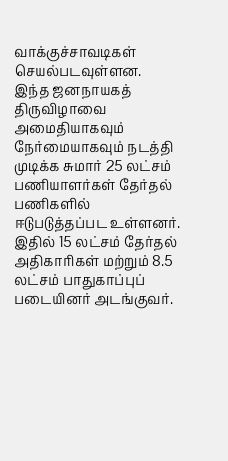வாக்குச்சாவடிகள் செயல்படவுள்ளன.
இந்த ஜனநாயகத் திருவிழாவை அமைதியாகவும் நேர்மையாகவும் நடத்தி முடிக்க சுமார் 25 லட்சம் பணியாளர்கள் தேர்தல் பணிகளில் ஈடுபடுத்தப்பட உள்ளனர். இதில் 15 லட்சம் தேர்தல் அதிகாரிகள் மற்றும் 8.5 லட்சம் பாதுகாப்புப் படையினர் அடங்குவர்.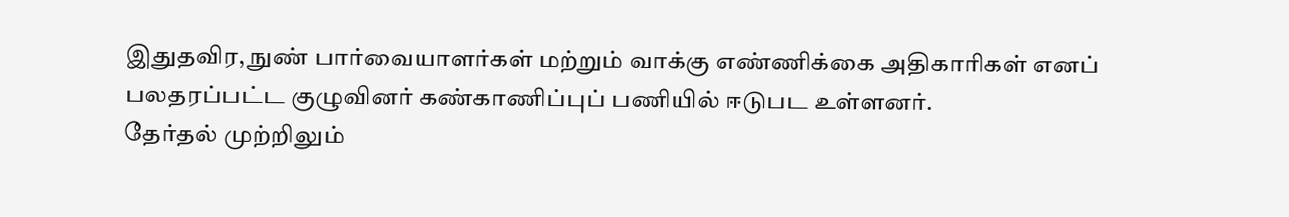இதுதவிர, நுண் பார்வையாளர்கள் மற்றும் வாக்கு எண்ணிக்கை அதிகாரிகள் எனப் பலதரப்பட்ட குழுவினர் கண்காணிப்புப் பணியில் ஈடுபட உள்ளனர்.
தேர்தல் முற்றிலும்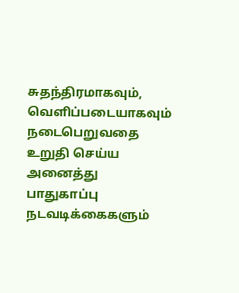சுதந்திரமாகவும், வெளிப்படையாகவும் நடைபெறுவதை உறுதி செய்ய அனைத்து பாதுகாப்பு நடவடிக்கைகளும்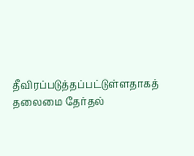தீவிரப்படுத்தப்பட்டுள்ளதாகத் தலைமை தேர்தல்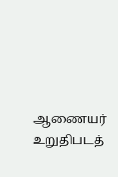ஆணையர் உறுதிபடத்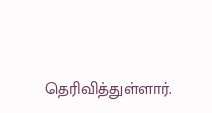தெரிவித்துள்ளார்.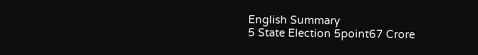English Summary
5 State Election 5point67 Crore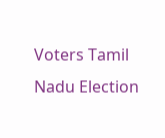Voters Tamil Nadu Election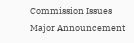Commission Issues Major Announcement